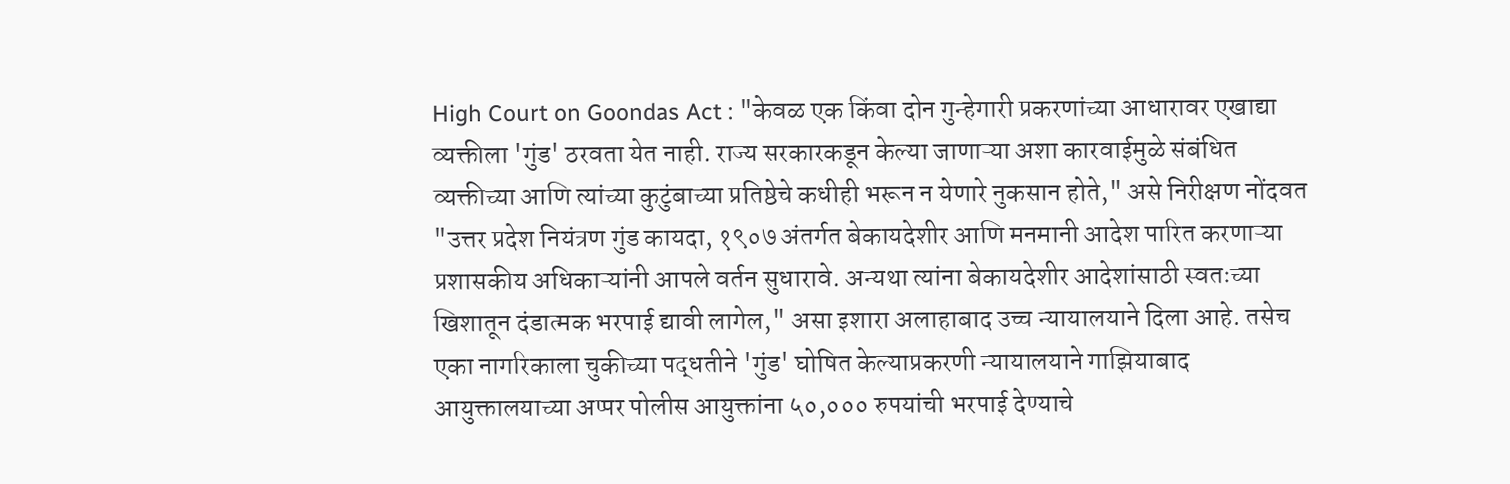High Court on Goondas Act : "केवळ एक किंवा दोन गुन्हेगारी प्रकरणांच्या आधारावर एखाद्या व्यक्तीला 'गुंड' ठरवता येत नाही. राज्य सरकारकडून केल्या जाणाऱ्या अशा कारवाईमुळे संबंधित व्यक्तीच्या आणि त्यांच्या कुटुंबाच्या प्रतिष्ठेचे कधीही भरून न येणारे नुकसान होते," असे निरीक्षण नोंदवत "उत्तर प्रदेश नियंत्रण गुंड कायदा, १९०७ अंतर्गत बेकायदेशीर आणि मनमानी आदेश पारित करणाऱ्या प्रशासकीय अधिकाऱ्यांनी आपले वर्तन सुधारावे. अन्यथा त्यांना बेकायदेशीर आदेशांसाठी स्वतःच्या खिशातून दंडात्मक भरपाई द्यावी लागेल," असा इशारा अलाहाबाद उच्च न्यायालयाने दिला आहे. तसेच एका नागरिकाला चुकीच्या पद्धतीने 'गुंड' घोषित केल्याप्रकरणी न्यायालयाने गाझियाबाद आयुक्तालयाच्या अप्पर पोलीस आयुक्तांना ५०,००० रुपयांची भरपाई देण्याचे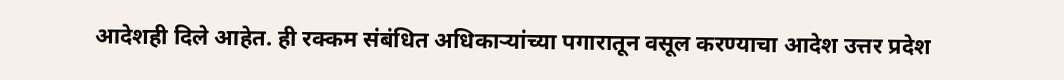आदेशही दिले आहेत. ही रक्कम संबंधित अधिकाऱ्यांच्या पगारातून वसूल करण्याचा आदेश उत्तर प्रदेश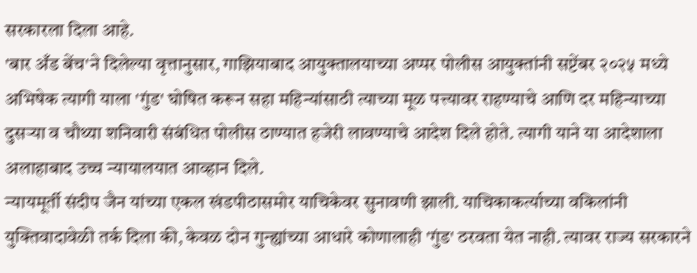सरकारला दिला आहे.
'बार अँड बेंच'ने दिलेल्या वृत्तानुसार, गाझियाबाद आयुक्तालयाच्या अप्पर पोलीस आयुक्तांनी सप्टेंबर २०२५ मध्ये अभिषेक त्यागी याला 'गुंड' घोषित करून सहा महिन्यांसाठी त्याच्या मूळ पत्त्यावर राहण्याचे आणि दर महिन्याच्या दुसऱ्या व चौथ्या शनिवारी संबंधित पोलीस ठाण्यात हजेरी लावण्याचे आदेश दिले होते. त्यागी याने या आदेशाला अलाहाबाद उच्च न्यायालयात आव्हान दिले.
न्यायमूर्ती संदीप जैन यांच्या एकल खंडपीठासमोर याचिकेवर सुनावणी झाली. याचिकाकर्त्याच्या वकिलांनी युक्तिवादावेळी तर्क दिला की, केवळ दोन गुन्ह्यांच्या आधारे कोणालाही 'गुंड' ठरवता येत नाही. त्यावर राज्य सरकारने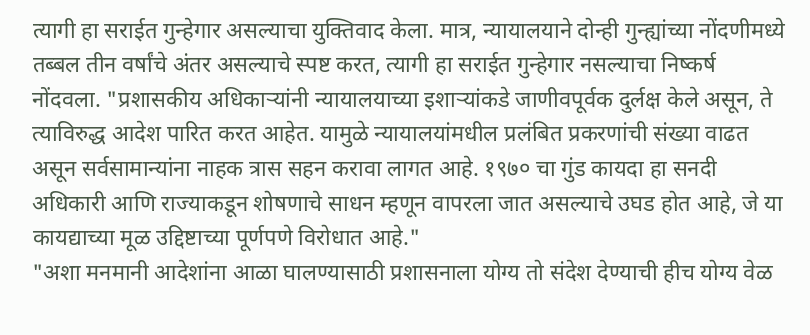त्यागी हा सराईत गुन्हेगार असल्याचा युक्तिवाद केला. मात्र, न्यायालयाने दोन्ही गुन्ह्यांच्या नोंदणीमध्ये तब्बल तीन वर्षांचे अंतर असल्याचे स्पष्ट करत, त्यागी हा सराईत गुन्हेगार नसल्याचा निष्कर्ष नोंदवला. "प्रशासकीय अधिकाऱ्यांनी न्यायालयाच्या इशाऱ्यांकडे जाणीवपूर्वक दुर्लक्ष केले असून, ते त्याविरुद्ध आदेश पारित करत आहेत. यामुळे न्यायालयांमधील प्रलंबित प्रकरणांची संख्या वाढत असून सर्वसामान्यांना नाहक त्रास सहन करावा लागत आहे. १९७० चा गुंड कायदा हा सनदी अधिकारी आणि राज्याकडून शोषणाचे साधन म्हणून वापरला जात असल्याचे उघड होत आहे, जे या कायद्याच्या मूळ उद्दिष्टाच्या पूर्णपणे विरोधात आहे."
"अशा मनमानी आदेशांना आळा घालण्यासाठी प्रशासनाला योग्य तो संदेश देण्याची हीच योग्य वेळ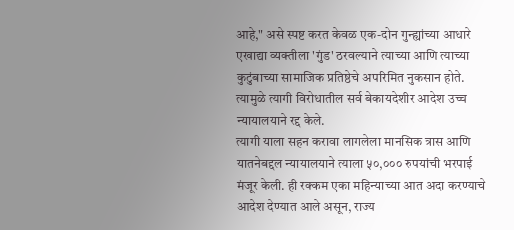आहे," असे स्पष्ट करत केवळ एक-दोन गुन्ह्यांच्या आधारे एखाद्या व्यक्तीला 'गुंड' ठरवल्याने त्याच्या आणि त्याच्या कुटुंबाच्या सामाजिक प्रतिष्ठेचे अपरिमित नुकसान होते. त्यामुळे त्यागी विरोधातील सर्व बेकायदेशीर आदेश उच्च न्यायालयाने रद्द केले.
त्यागी याला सहन करावा लागलेला मानसिक त्रास आणि यातनेबद्दल न्यायालयाने त्याला ५०,००० रुपयांची भरपाई मंजूर केली. ही रक्कम एका महिन्याच्या आत अदा करण्याचे आदेश देण्यात आले असून, राज्य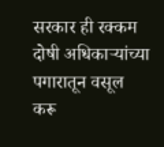सरकार ही रक्कम दोषी अधिकाऱ्यांच्या पगारातून वसूल करू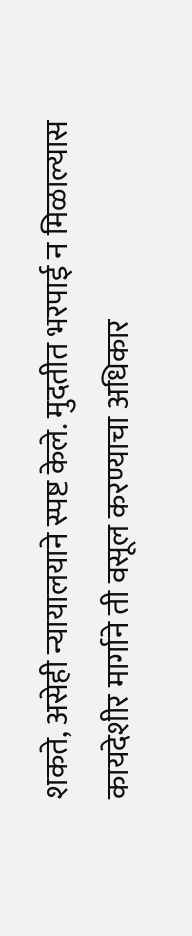शकते, असेही न्यायालयाने स्पष्ट केले. मुदतीत भरपाई न मिळाल्यास कायदेशीर मार्गाने ती वसूल करण्याचा अधिकार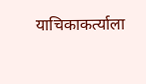याचिकाकर्त्याला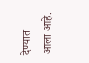देण्यात आला आहे.